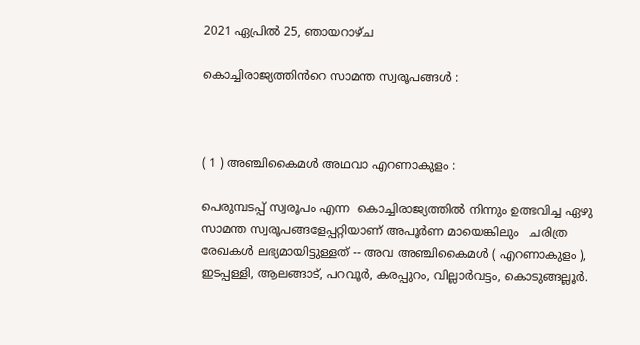2021 ഏപ്രിൽ 25, ഞായറാഴ്‌ച

കൊച്ചിരാജ്യത്തിൻറെ സാമന്ത സ്വരൂപങ്ങൾ :



( 1 ) അഞ്ചികൈമൾ അഥവാ എറണാകുളം :

പെരുമ്പടപ്പ് സ്വരൂപം എന്ന  കൊച്ചിരാജ്യത്തിൽ നിന്നും ഉത്ഭവിച്ച ഏഴു സാമന്ത സ്വരൂപങ്ങളേപ്പറ്റിയാണ് അപൂർണ മായെങ്കിലും   ചരിത്ര രേഖകൾ ലഭ്യമായിട്ടുള്ളത് -- അവ അഞ്ചികൈമൾ ( എറണാകുളം ), ഇടപ്പള്ളി, ആലങ്ങാട്, പറവൂർ, കരപ്പുറം, വില്ലാർവട്ടം, കൊടുങ്ങല്ലൂർ.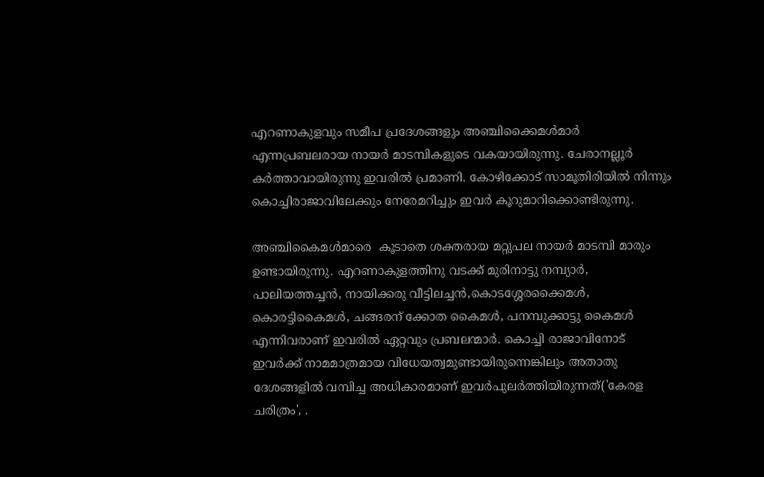എറണാകുളവും സമീപ പ്രദേശങ്ങളും അഞ്ചിക്കൈമൾമാർ എന്നപ്രബലരായ നായർ മാടമ്പികളുടെ വകയായിരുന്നു. ചേരാനല്ലൂർ കർത്താവായിരുന്നു ഇവരിൽ പ്രമാണി. കോഴിക്കോട് സാമൂതിരിയിൽ നിന്നും കൊച്ചിരാജാവിലേക്കും നേരേമറിച്ചും ഇവർ കൂറുമാറിക്കൊണ്ടിരുന്നു.

അഞ്ചികൈമൾമാരെ  കൂടാതെ ശക്തരായ മറ്റുപല നായർ മാടമ്പി മാരും ഉണ്ടായിരുന്നു. എറണാകുളത്തിനു വടക്ക് മുരിനാട്ടു നമ്പ്യാർ, പാലിയത്തച്ചൻ, നായിക്കരു വീട്ടിലച്ചൻ,കൊടശ്ശേരക്കൈമൾ, കൊരട്ടികൈമൾ, ചങ്ങരന് ക്കോത കൈമൾ, പനമ്പുക്കാട്ടു കൈമൾ എന്നിവരാണ് ഇവരിൽ ഏറ്റവും പ്രബലന്മാർ. കൊച്ചി രാജാവിനോട് ഇവർക്ക് നാമമാത്രമായ വിധേയത്വമുണ്ടായിരുന്നെങ്കിലും അതാതു ദേശങ്ങളിൽ വമ്പിച്ച അധികാരമാണ് ഇവർപുലർത്തിയിരുന്നത്('കേരള ചരിത്രം', .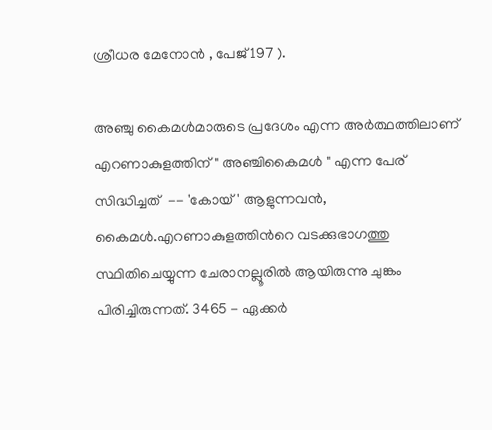ശ്രീധര മേനോൻ , പേജ് 197 ).

അഞ്ചു കൈമൾമാരുടെ പ്രദേശം എന്ന അർത്ഥത്തിലാണ് എറണാകുളത്തിന് " അഞ്ചികൈമൾ " എന്ന പേര്  സിദ്ധിച്ചത്  -- 'കോയ്' ആളുന്നവൻ, കൈമൾ.എറണാകുളത്തിൻറെ വടക്കുഭാഗത്തു സ്ഥിതിചെയ്യുന്ന ചേരാനല്ലൂരിൽ ആയിരുന്നു ചുങ്കം പിരിച്ചിരുന്നത്. 3465 - ഏക്കർ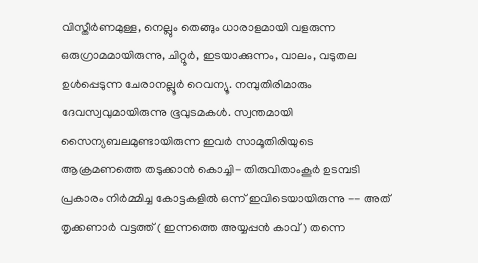വിസ്തീർണമുള്ള, നെല്ലും തെങ്ങും ധാരാളമായി വളരുന്ന ഒരുഗ്രാമമായിരുന്നു, ചിറ്റൂർ, ഇടയാക്കുന്നം, വാലം, വടുതല ഉൾപ്പെടുന്ന ചേരാനല്ലൂർ റെവന്യൂ. നമ്പുതിരിമാരും ദേവസ്വവുമായിരുന്നു ഭൂവുടമകൾ. സ്വന്തമായി സൈന്യബലമുണ്ടായിരുന്ന ഇവർ സാമൂതിരിയുടെ ആക്രമണത്തെ തടുക്കാൻ കൊച്ചി- തിരുവിതാംകൂർ ഉടമ്പടി പ്രകാരം നിർമ്മിച്ച കോട്ടകളിൽ ഒന്ന് ഇവിടെയായിരുന്നു -- അത് തൃക്കണാർ വട്ടത്ത് ( ഇന്നത്തെ അയ്യപ്പൻ കാവ് ) തന്നെ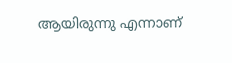ആയിരുന്നു എന്നാണ്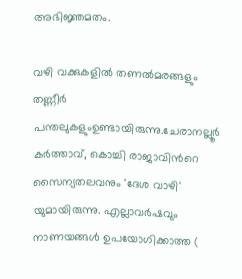അഭിജ്ഞമതം.

വഴി വക്കുകളിൽ തണൽമരങ്ങളും തണ്ണീർ പന്തലുകളുംഉണ്ടായിരുന്നു.ചേരാനല്ലൂർ കർത്താവ്, കൊച്ചി രാജാവിൻറെ സൈന്യതലവനും 'ദേശ വാഴി' യുമായിരുന്നു. എല്ലാവർഷവും നാണയങ്ങൾ ഉപയോഗിക്കാത്ത (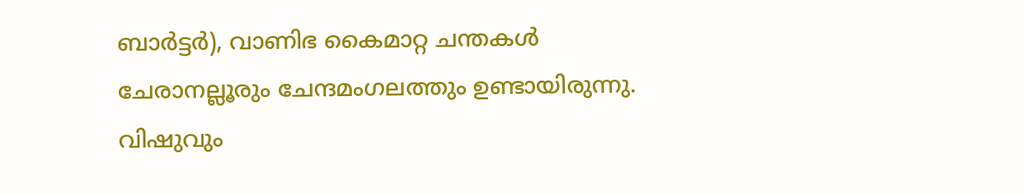ബാർട്ടർ), വാണിഭ കൈമാറ്റ ചന്തകൾ ചേരാനല്ലൂരും ചേന്ദമംഗലത്തും ഉണ്ടായിരുന്നു. വിഷുവും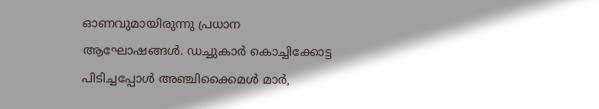ഓണവുമായിരുന്നു പ്രധാന ആഘോഷങ്ങൾ. ഡച്ചുകാർ കൊച്ചിക്കോട്ട പിടിച്ചപ്പോൾ അഞ്ചിക്കൈമൾ മാർ,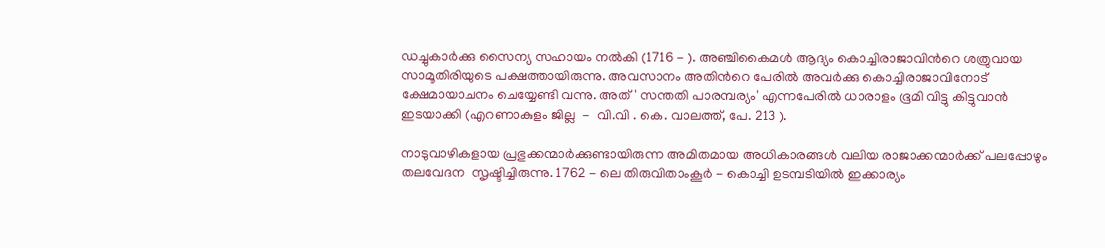ഡച്ചുകാർക്കു സൈന്യ സഹായം നൽകി (1716 - ). അഞ്ചികൈമൾ ആദ്യം കൊച്ചിരാജാവിൻറെ ശത്രുവായ സാമൂതിരിയുടെ പക്ഷത്തായിരുന്നു. അവസാനം അതിൻറെ പേരിൽ അവർക്കു കൊച്ചിരാജാവിനോട്  ക്ഷേമായാചനം ചെയ്യേണ്ടി വന്നു. അത് ' സന്തതി പാരമ്പര്യം' എന്നപേരിൽ ധാരാളം ഭൂമി വിട്ടു കിട്ടുവാൻ ഇടയാക്കി (എറണാകുളം ജില്ല  -  വി.വി . കെ. വാലത്ത്, പേ. 213 ).

നാടുവാഴികളായ പ്രഭുക്കന്മാർക്കുണ്ടായിരുന്ന അമിതമായ അധികാരങ്ങൾ വലിയ രാജാക്കന്മാർക്ക് പലപ്പോഴും തലവേദന  സൃഷ്ടിച്ചിരുന്നു. 1762 - ലെ തിരുവിതാംകൂർ - കൊച്ചി ഉടമ്പടിയിൽ ഇക്കാര്യം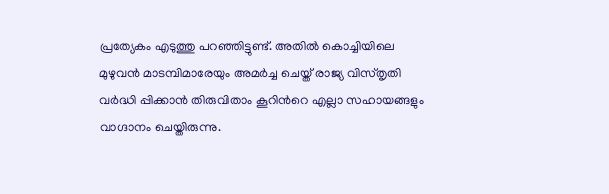പ്രത്യേകം എടുത്തു പറഞ്ഞിട്ടുണ്ട്. അതിൽ കൊച്ചിയിലെ മുഴുവൻ മാടമ്പിമാരേയും അമർച്ച ചെയ്ത് രാജ്യ വിസ്തൃതി വർദ്ധി പ്പിക്കാൻ തിരുവിതാം കൂറിൻറെ എല്ലാ സഹായങ്ങളും വാഗ്ദാനം ചെയ്തിരുന്നു.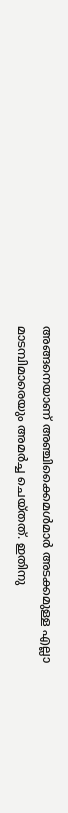അങ്ങനെയാണ് അഞ്ചിക്കൈമൾമാർ അടക്കമുള്ള എല്ലാ മാടമ്പിമാരെയും അമർച്ച ചെയ്തത്. ഇതിനു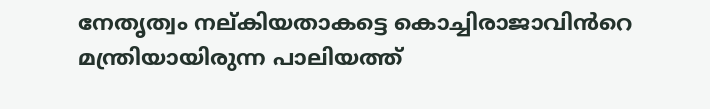നേതൃത്വം നല്കിയതാകട്ടെ കൊച്ചിരാജാവിൻറെ മന്ത്രിയായിരുന്ന പാലിയത്ത്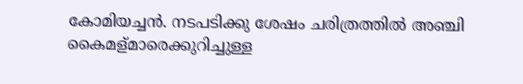കോമിയച്ചൻ. നടപടിക്കു ശേഷം ചരിത്രത്തിൽ അഞ്ചി കൈമള്മാരെക്കുറിച്ചുള്ള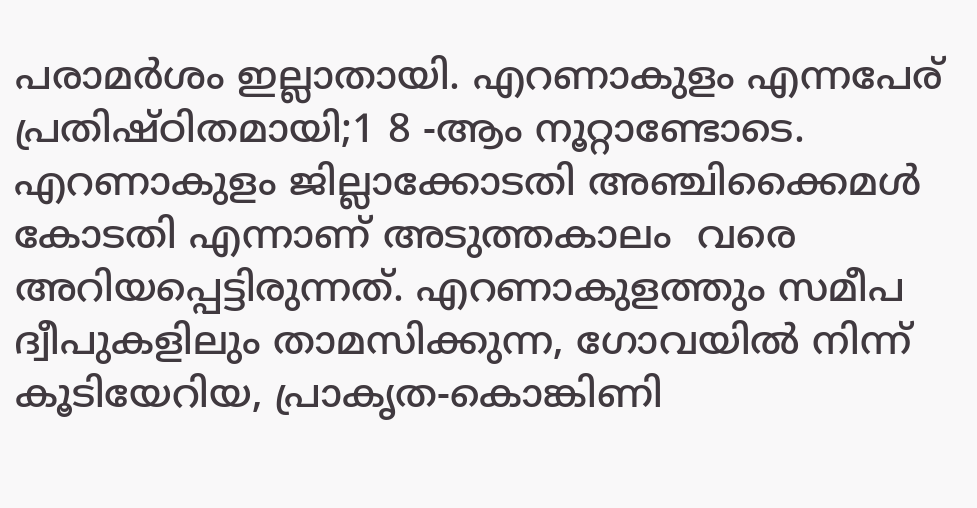പരാമർശം ഇല്ലാതായി. എറണാകുളം എന്നപേര് പ്രതിഷ്ഠിതമായി;1 8 -ആം നൂറ്റാണ്ടോടെ. എറണാകുളം ജില്ലാക്കോടതി അഞ്ചിക്കൈമൾ കോടതി എന്നാണ് അടുത്തകാലം  വരെ അറിയപ്പെട്ടിരുന്നത്. എറണാകുളത്തും സമീപ ദ്വീപുകളിലും താമസിക്കുന്ന, ഗോവയിൽ നിന്ന് കൂടിയേറിയ, പ്രാകൃത-കൊങ്കിണി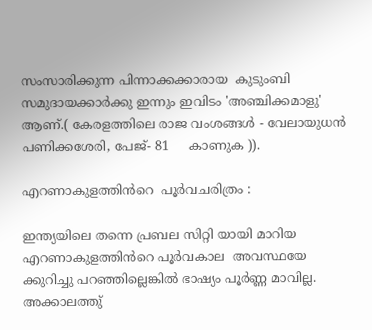സംസാരിക്കുന്ന പിന്നാക്കക്കാരായ  കുടുംബി സമുദായക്കാർക്കു ഇന്നും ഇവിടം 'അഞ്ചിക്കമാളു' ആണ്.( കേരളത്തിലെ രാജ വംശങ്ങൾ - വേലായുധൻ പണിക്കശേരി, പേജ്- 81     കാണുക )).

എറണാകുളത്തിൻറെ  പൂർവചരിത്രം :

ഇന്ത്യയിലെ തന്നെ പ്രബല സിറ്റി യായി മാറിയ എറണാകുളത്തിൻറെ പൂർവകാല  അവസ്ഥയേ ക്കുറിച്ചു പറഞ്ഞില്ലെങ്കിൽ ഭാഷ്യം പൂർണ്ണ മാവില്ല. അക്കാലത്തു്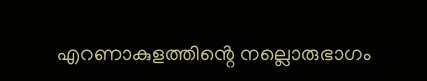എറണാകുളത്തിൻ്റെ നല്ലൊരുഭാഗം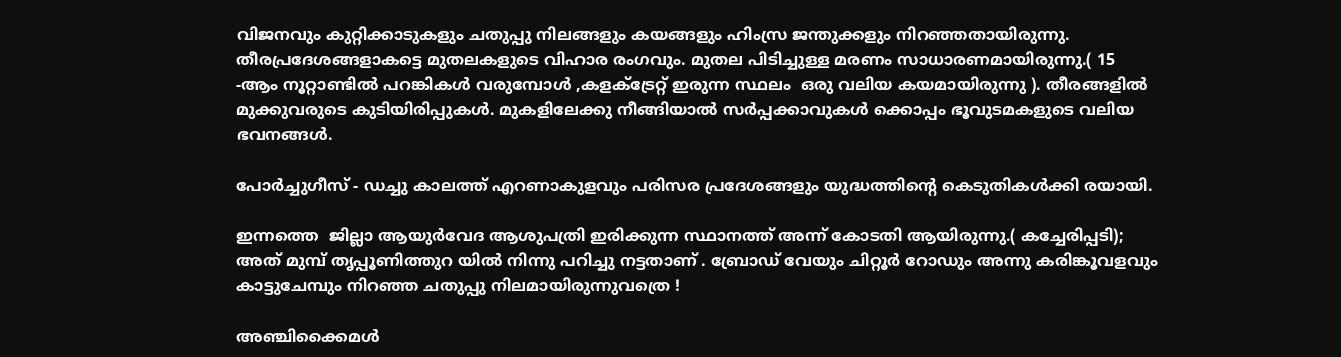വിജനവും കുറ്റിക്കാടുകളും ചതുപ്പു നിലങ്ങളും കയങ്ങളും ഹിംസ്ര ജന്തുക്കളും നിറഞ്ഞതായിരുന്നു. തീരപ്രദേശങ്ങളാകട്ടെ മുതലകളുടെ വിഹാര രംഗവും. മുതല പിടിച്ചുള്ള മരണം സാധാരണമായിരുന്നു.( 15 -ആം നൂറ്റാണ്ടിൽ പറങ്കികൾ വരുമ്പോൾ ,കളക്ട്രേറ്റ് ഇരുന്ന സ്ഥലം  ഒരു വലിയ കയമായിരുന്നു ). തീരങ്ങളിൽ മുക്കുവരുടെ കുടിയിരിപ്പുകൾ. മുകളിലേക്കു നീങ്ങിയാൽ സർപ്പക്കാവുകൾ ക്കൊപ്പം ഭൂവുടമകളുടെ വലിയ ഭവനങ്ങൾ.

പോർച്ചുഗീസ് - ഡച്ചു കാലത്ത് എറണാകുളവും പരിസര പ്രദേശങ്ങളും യുദ്ധത്തിന്റെ കെടുതികൾക്കി രയായി.

ഇന്നത്തെ  ജില്ലാ ആയുർവേദ ആശുപത്രി ഇരിക്കുന്ന സ്ഥാനത്ത് അന്ന് കോടതി ആയിരുന്നു.( കച്ചേരിപ്പടി); അത് മുമ്പ് തൃപ്പൂണിത്തുറ യിൽ നിന്നു പറിച്ചു നട്ടതാണ് . ബ്രോഡ് വേയും ചിറ്റൂർ റോഡും അന്നു കരിങ്കൂവളവും കാട്ടുചേമ്പും നിറഞ്ഞ ചതുപ്പു നിലമായിരുന്നുവത്രെ !

അഞ്ചിക്കൈമൾ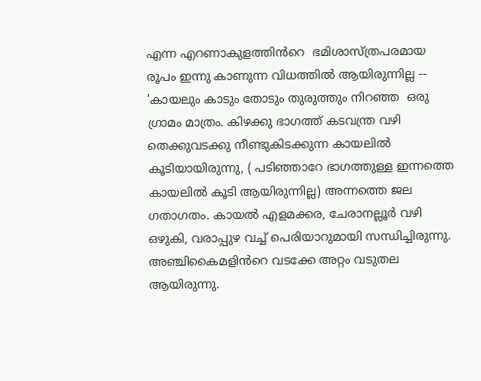എന്ന എറണാകുളത്തിൻറെ  ഭമിശാസ്ത്രപരമായ രൂപം ഇന്നു കാണുന്ന വിധത്തിൽ ആയിരുന്നില്ല -- 'കായലും കാടും തോടും തുരുത്തും നിറഞ്ഞ  ഒരു ഗ്രാമം മാത്രം. കിഴക്കു ഭാഗത്ത് കടവന്ത്ര വഴി തെക്കുവടക്കു നീണ്ടുകിടക്കുന്ന കായലിൽ കൂടിയായിരുന്നു, ( പടിഞ്ഞാറേ ഭാഗത്തുള്ള ഇന്നത്തെ കായലിൽ കൂടി ആയിരുന്നില്ല) അന്നത്തെ ജല ഗതാഗതം. കായൽ എളമക്കര, ചേരാനല്ലൂർ വഴി ഒഴുകി, വരാപ്പുഴ വച്ച് പെരിയാറുമായി സന്ധിച്ചിരുന്നു. അഞ്ചികൈമളിൻറെ വടക്കേ അറ്റം വടുതല ആയിരുന്നു.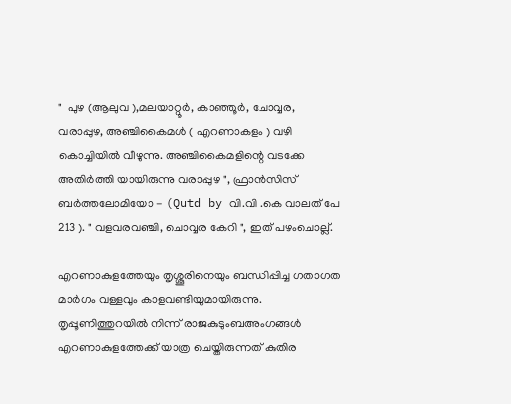"  പുഴ (ആലുവ ),മലയാറ്റൂർ, കാഞ്ഞൂർ, ചോവ്വര, വരാപ്പുഴ, അഞ്ചികൈമൾ ( എറണാകളം ) വഴി കൊച്ചിയിൽ വീഴുന്നു. അഞ്ചികൈമളിന്റെ വടക്കേ അതിർത്തി യായിരുന്നു വരാപ്പുഴ ", ഫ്രാൻസിസ് ബർത്തലോമിയോ - (Qutd by വി.വി .കെ വാലത് പേ 213 ). " വളവരവഞ്ചി, ചൊവ്വര കേറി ", ഇത് പഴംചൊല്ല്.

എറണാകുളത്തേയും തൃശ്ശൂരിനെയും ബന്ധിപ്പിച്ച ഗതാഗത മാർഗം വള്ളവും കാളവണ്ടിയുമായിരുന്നു. തൃപ്പൂണിത്തുറയിൽ നിന്ന് രാജകുടുംബഅംഗങ്ങൾ എറണാകുളത്തേക്ക് യാത്ര ചെയ്തിരുന്നത് കുതിര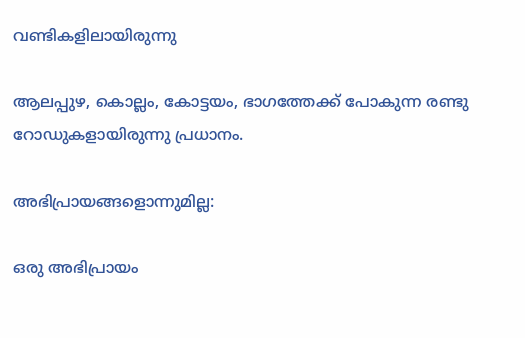വണ്ടികളിലായിരുന്നു

ആലപ്പുഴ, കൊല്ലം, കോട്ടയം, ഭാഗത്തേക്ക് പോകുന്ന രണ്ടു റോഡുകളായിരുന്നു പ്രധാനം.

അഭിപ്രായങ്ങളൊന്നുമില്ല:

ഒരു അഭിപ്രായം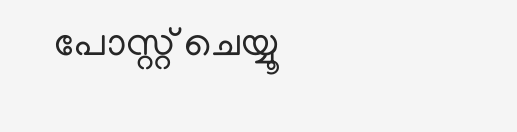പോസ്റ്റ് ചെയ്യൂ